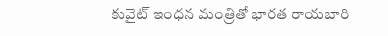కువైట్ ఇంధన మంత్రితో భారత రాయబారి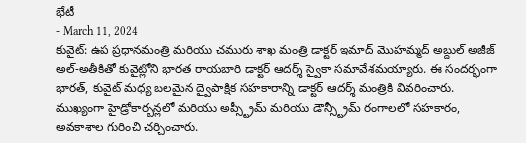భేటీ
- March 11, 2024
కువైట్: ఉప ప్రధానమంత్రి మరియు చమురు శాఖ మంత్రి డాక్టర్ ఇమాద్ మొహమ్మద్ అబ్దుల్ అజీజ్ అల్-అతీకితో కువైట్లోని భారత రాయబారి డాక్టర్ ఆదర్శ్ స్వైకా సమావేశమయ్యారు. ఈ సందర్భంగా భారత్, కువైట్ మధ్య బలమైన ద్వైపాక్షిక సహకారాన్ని డాక్టర్ ఆదర్శ్ మంత్రికి వివరించారు. ముఖ్యంగా హైడ్రోకార్బన్లలో మరియు అప్స్ట్రీమ్ మరియు డౌన్స్ట్రీమ్ రంగాలలో సహకారం, అవకాశాల గురించి చర్చించారు.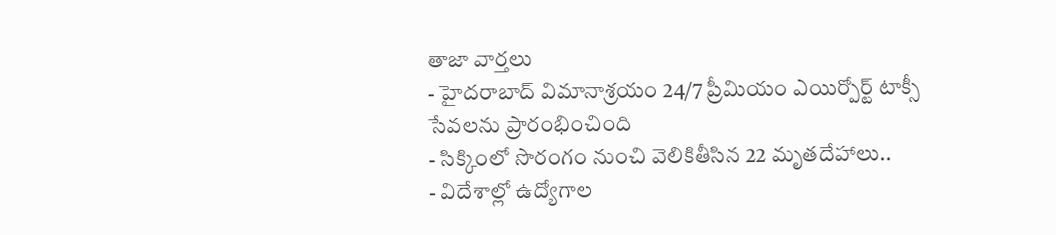తాజా వార్తలు
- హైదరాబాద్ విమానాశ్రయం 24/7 ప్రీమియం ఎయిర్పోర్ట్ టాక్సీ సేవలను ప్రారంభించింది
- సిక్కింలో సొరంగం నుంచి వెలికితీసిన 22 మృతదేహాలు..
- విదేశాల్లో ఉద్యోగాల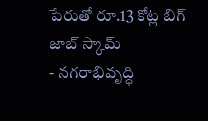పేరుతో రూ.13 కోట్ల బిగ్ జాబ్ స్కామ్
- నగరాభివృద్ధి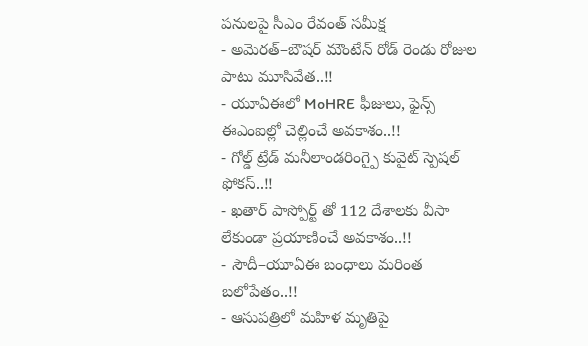పనులపై సీఎం రేవంత్ సమీక్ష
- అమెరత్–బౌషర్ మౌంటేన్ రోడ్ రెండు రోజుల పాటు మూసివేత..!!
- యూఏఈలో MoHRE ఫీజులు, ఫైన్స్ ఈఎంఐల్లో చెల్లించే అవకాశం..!!
- గోల్డ్ ట్రేడ్ మనీలాండరింగ్పై కువైట్ స్పెషల్ ఫోకస్..!!
- ఖతార్ పాస్పోర్ట్ తో 112 దేశాలకు వీసా లేకుండా ప్రయాణించే అవకాశం..!!
- సౌదీ–యూఏఈ బంధాలు మరింత బలోపేతం..!!
- ఆసుపత్రిలో మహిళ మృతిపై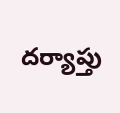దర్యాప్తు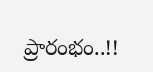ప్రారంభం..!!